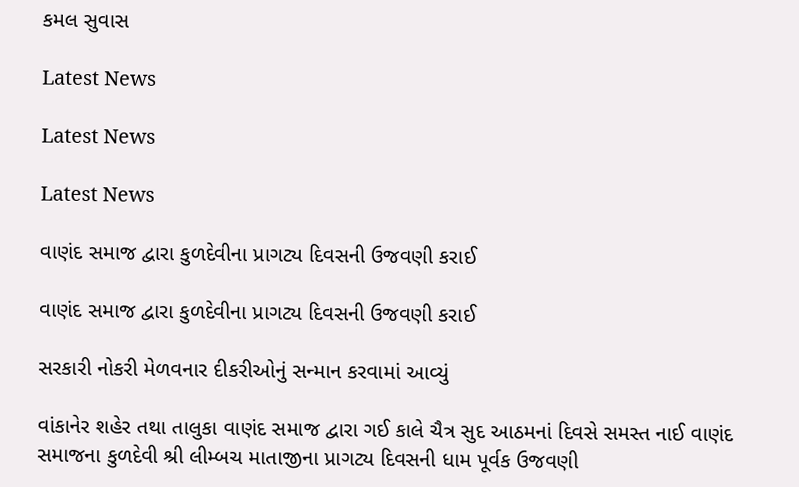કમલ સુવાસ

Latest News

Latest News

Latest News

વાણંદ સમાજ દ્વારા કુળદેવીના પ્રાગટ્ય દિવસની ઉજવણી કરાઈ

વાણંદ સમાજ દ્વારા કુળદેવીના પ્રાગટ્ય દિવસની ઉજવણી કરાઈ

સરકારી નોકરી મેળવનાર દીકરીઓનું સન્માન કરવામાં આવ્યું

વાંકાનેર શહેર તથા તાલુકા વાણંદ સમાજ દ્વારા ગઈ કાલે ચૈત્ર સુદ આઠમનાં દિવસે સમસ્ત નાઈ વાણંદ સમાજના કુળદેવી શ્રી લીમ્બચ માતાજીના પ્રાગટ્ય દિવસની ધામ પૂર્વક ઉજવણી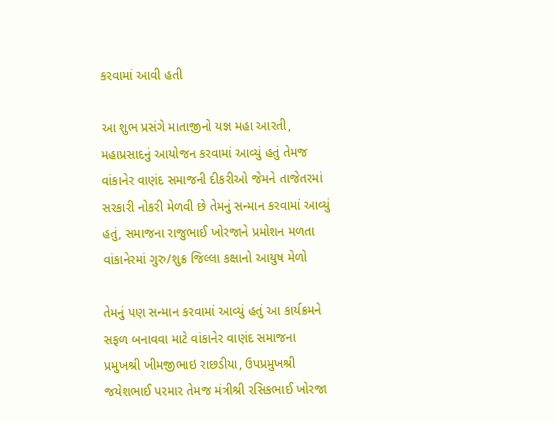કરવામાં આવી હતી

આ શુભ પ્રસંગે માતાજીનો યજ્ઞ મહા આરતી, મહાપ્રસાદનું આયોજન કરવામાં આવ્યું હતું તેમજ વાંકાનેર વાણંદ સમાજની દીકરીઓ જેમને તાજેતરમાં સરકારી નોકરી મેળવી છે તેમનું સન્માન કરવામાં આવ્યું હતું, સમાજના રાજુભાઈ ખોરજાને પ્રમોશન મળતા વાંકાનેરમાં ગુરુ/શુક્ર જિલ્લા કક્ષાનો આયુષ મેળો

તેમનું પણ સન્માન કરવામાં આવ્યું હતું આ કાર્યક્રમને સફળ બનાવવા માટે વાંકાનેર વાણંદ સમાજના પ્રમુખશ્રી ખીમજીભાઇ રાછડીયા, ઉપપ્રમુખશ્રી જયેશભાઈ પરમાર તેમજ મંત્રીશ્રી રસિકભાઈ ખોરજા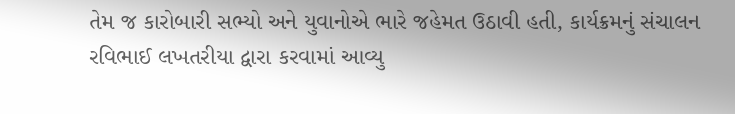તેમ જ કારોબારી સભ્યો અને યુવાનોએ ભારે જહેમત ઉઠાવી હતી, કાર્યક્રમનું સંચાલન રવિભાઈ લખતરીયા દ્વારા કરવામાં આવ્યુ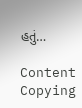હતું…

Content Copying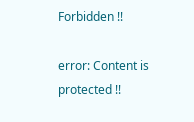Forbidden !!

error: Content is protected !!